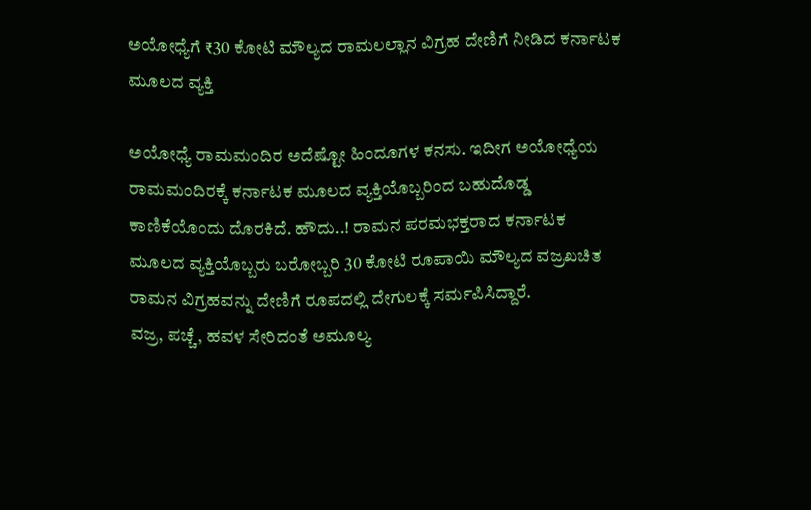ಅಯೋಧ್ಯೆಗೆ ₹30 ಕೋಟಿ ಮೌಲ್ಯದ ರಾಮಲಲ್ಲಾನ ವಿಗ್ರಹ ದೇಣಿಗೆ ನೀಡಿದ ಕರ್ನಾಟಕ ಮೂಲದ ವ್ಯಕ್ತಿ

ಅಯೋಧ್ಯೆ ರಾಮಮಂದಿರ ಅದೆಷ್ಟೋ ಹಿಂದೂಗಳ ಕನಸು. ಇದೀಗ ಅಯೋಧ್ಯೆಯ ರಾಮಮಂದಿರಕ್ಕೆ ಕರ್ನಾಟಕ ಮೂಲದ ವ್ಯಕ್ತಿಯೊಬ್ಬರಿಂದ ಬಹುದೊಡ್ಡ ಕಾಣಿಕೆಯೊಂದು ದೊರಕಿದೆ. ಹೌದು..! ರಾಮನ ಪರಮಭಕ್ತರಾದ ಕರ್ನಾಟಕ ಮೂಲದ ವ್ಯಕ್ತಿಯೊಬ್ಬರು ಬರೋಬ್ಬರಿ 30 ಕೋಟಿ ರೂಪಾಯಿ ಮೌಲ್ಯದ ವಜ್ರಖಚಿತ ರಾಮನ ವಿಗ್ರಹವನ್ನು ದೇಣಿಗೆ ರೂಪದಲ್ಲಿ ದೇಗುಲಕ್ಕೆ ಸರ್ಮಪಿಸಿದ್ದಾರೆ.
ವಜ್ರ, ಪಚ್ಚೆ, ಹವಳ ಸೇರಿದಂತೆ ಅಮೂಲ್ಯ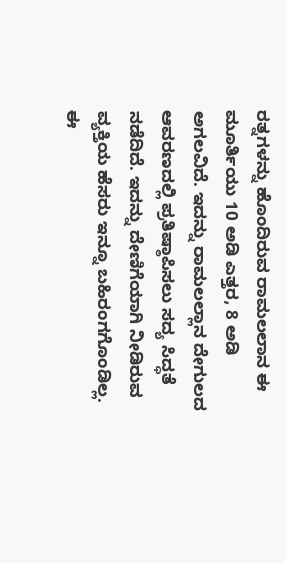ರತ್ನಗಳನ್ನು ಹೊಂದಿರುವ ರಾಮಲಲಾನ ಈ ಮೂರ್ತಿಯು 10 ಅಡಿ ಎತ್ತರ, 8 ಅಡಿ ಅಗಲವಿದೆ. ಇದನ್ನು ರಾಮಲಲ್ಲಾನ ದೇಗುಲದ ಆವರಣದಲ್ಲಿ ಪ್ರತಿಷ್ಠಾಪಿಸಲು ಸದ್ಯ ಸಿದ್ಧತೆ ನಡೆದಿದೆ. ಇದನ್ನು ದೇಣಿಗೆಯಾಗಿ ನೀಡಿರುವ ವ್ಯಕ್ತಿಯ ಹೆಸರು ಇನ್ನೂ ಬಹಿರಂಗಗೊಂಡಿಲ್ಲ.
ಈ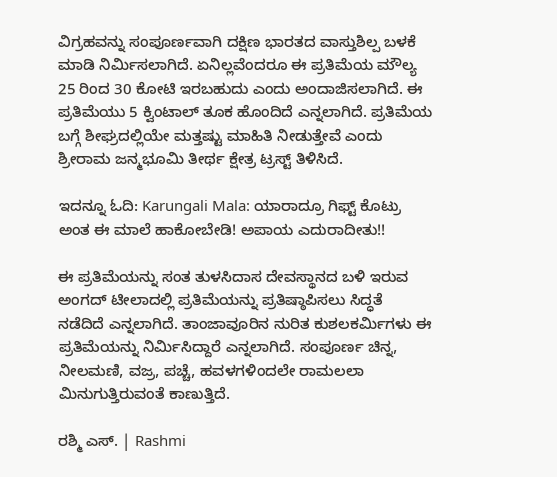ವಿಗ್ರಹವನ್ನು ಸಂಪೂರ್ಣವಾಗಿ ದಕ್ಷಿಣ ಭಾರತದ ವಾಸ್ತುಶಿಲ್ಪ ಬಳಕೆ ಮಾಡಿ ನಿರ್ಮಿಸಲಾಗಿದೆ. ಏನಿಲ್ಲವೆಂದರೂ ಈ ಪ್ರತಿಮೆಯ ಮೌಲ್ಯ 25 ರಿಂದ 30 ಕೋಟಿ ಇರಬಹುದು ಎಂದು ಅಂದಾಜಿಸಲಾಗಿದೆ. ಈ ಪ್ರತಿಮೆಯು 5 ಕ್ವಿಂಟಾಲ್ ತೂಕ ಹೊಂದಿದೆ ಎನ್ನಲಾಗಿದೆ. ಪ್ರತಿಮೆಯ ಬಗ್ಗೆ ಶೀಘ್ರದಲ್ಲಿಯೇ ಮತ್ತಷ್ಟು ಮಾಹಿತಿ ನೀಡುತ್ತೇವೆ ಎಂದು ಶ್ರೀರಾಮ ಜನ್ಮಭೂಮಿ ತೀರ್ಥ ಕ್ಷೇತ್ರ ಟ್ರಸ್ಟ್ ತಿಳಿಸಿದೆ.

ಇದನ್ನೂ ಓದಿ: Karungali Mala: ಯಾರಾದ್ರೂ ಗಿಫ್ಟ್‌ ಕೊಟ್ರು ಅಂತ ಈ ಮಾಲೆ ಹಾಕೋಬೇಡಿ! ಅಪಾಯ ಎದುರಾದೀತು!!

ಈ ಪ್ರತಿಮೆಯನ್ನು ಸಂತ ತುಳಸಿದಾಸ ದೇವಸ್ಥಾನದ ಬಳಿ ಇರುವ ಅಂಗದ್ ಟೀಲಾದಲ್ಲಿ ಪ್ರತಿಮೆಯನ್ನು ಪ್ರತಿಷ್ಠಾಪಿಸಲು ಸಿದ್ಧತೆ ನಡೆದಿದೆ ಎನ್ನಲಾಗಿದೆ. ತಾಂಜಾವೂರಿನ ನುರಿತ ಕುಶಲಕರ್ಮಿಗಳು ಈ ಪ್ರತಿಮೆಯನ್ನು ನಿರ್ಮಿಸಿದ್ದಾರೆ ಎನ್ನಲಾಗಿದೆ. ಸಂಪೂರ್ಣ ಚಿನ್ನ, ನೀಲಮಣಿ, ವಜ್ರ, ಪಚ್ಚೆ, ಹವಳಗಳಿಂದಲೇ ರಾಮಲಲಾ ಮಿನುಗುತ್ತಿರುವಂತೆ ಕಾಣುತ್ತಿದೆ.

ರಶ್ಮಿ ಎಸ್. | Rashmi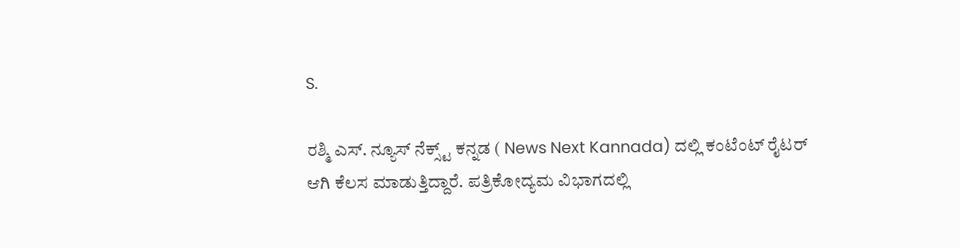S.

ರಶ್ಮಿ ಎಸ್. ನ್ಯೂಸ್‌ ನೆಕ್ಸ್ಟ್‌ ಕನ್ನಡ ( News Next Kannada) ದಲ್ಲಿ ಕಂಟೆಂಟ್‌ ರೈಟರ್‌ ಆಗಿ ಕೆಲಸ ಮಾಡುತ್ತಿದ್ದಾರೆ. ಪತ್ರಿಕೋದ್ಯಮ ವಿಭಾಗದಲ್ಲಿ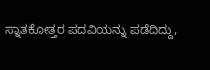ಸ್ನಾತಕೋತ್ತರ ಪದವಿಯನ್ನು ಪಡೆದಿದ್ದು,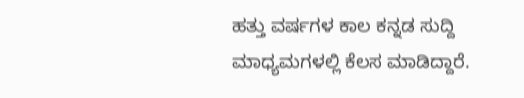ಹತ್ತು ವರ್ಷಗಳ ಕಾಲ ಕನ್ನಡ ಸುದ್ದಿ ಮಾಧ್ಯಮಗಳಲ್ಲಿ ಕೆಲಸ ಮಾಡಿದ್ದಾರೆ.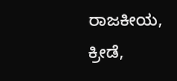ರಾಜಕೀಯ, ಕ್ರೀಡೆ,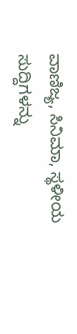ವಾಣಿಜ್ಯ, ಸಿನಿಮಾ, ಸ್ಥಳೀಯ ಸುದ್ದಿಗಳನ್ನು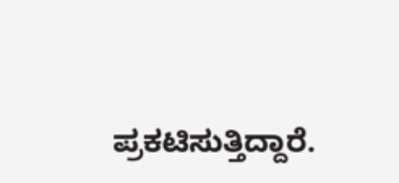ಪ್ರಕಟಿಸುತ್ತಿದ್ದಾರೆ.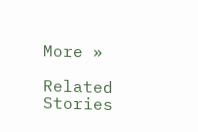More »

Related Stories